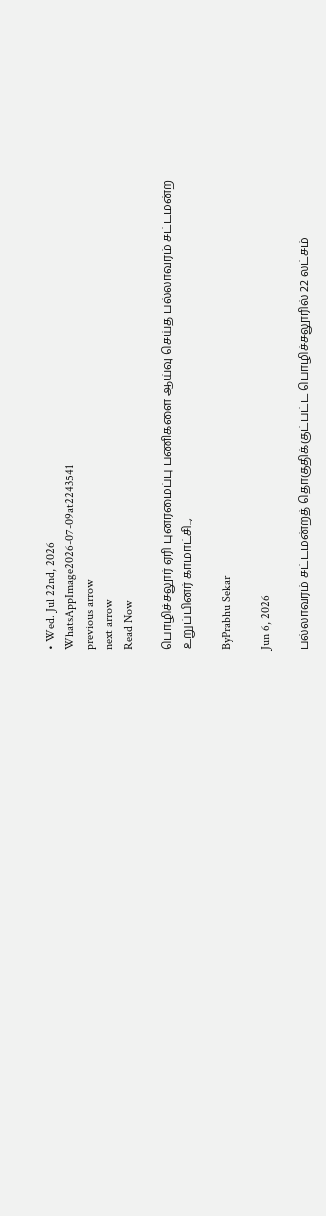• Wed. Jul 22nd, 2026
WhatsAppImage2026-07-09at2243541
previous arrow
next arrow
Read Now

பொழிச்சலூர் ஏரி புனரமைப்பு பணிகளை ஆய்வு செய்த பல்லாவரம் சட்டமன்ற உறுப்பினர் காமாட்சி..,

ByPrabhu Sekar

Jun 6, 2026

பல்லாவரம் சட்டமன்றத் தொகுதிக்குட்பட்ட பொழிச்சலூரில் 22 லட்சம்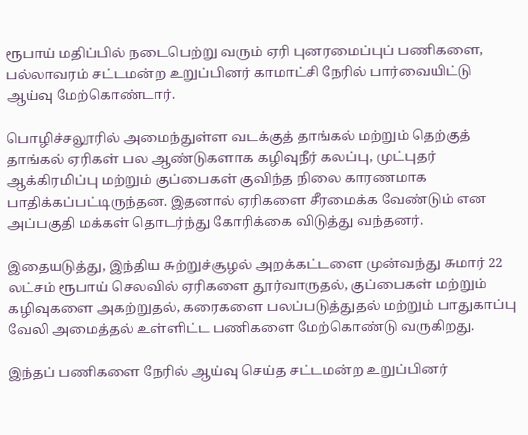ரூபாய் மதிப்பில் நடைபெற்று வரும் ஏரி புனரமைப்புப் பணிகளை, பல்லாவரம் சட்டமன்ற உறுப்பினர் காமாட்சி நேரில் பார்வையிட்டு ஆய்வு மேற்கொண்டார்.

பொழிச்சலூரில் அமைந்துள்ள வடக்குத் தாங்கல் மற்றும் தெற்குத் தாங்கல் ஏரிகள் பல ஆண்டுகளாக கழிவுநீர் கலப்பு, முட்புதர் ஆக்கிரமிப்பு மற்றும் குப்பைகள் குவிந்த நிலை காரணமாக பாதிக்கப்பட்டிருந்தன. இதனால் ஏரிகளை சீரமைக்க வேண்டும் என அப்பகுதி மக்கள் தொடர்ந்து கோரிக்கை விடுத்து வந்தனர்.

இதையடுத்து, இந்திய சுற்றுச்சூழல் அறக்கட்டளை முன்வந்து சுமார் 22 லட்சம் ரூபாய் செலவில் ஏரிகளை தூர்வாருதல், குப்பைகள் மற்றும் கழிவுகளை அகற்றுதல், கரைகளை பலப்படுத்துதல் மற்றும் பாதுகாப்பு வேலி அமைத்தல் உள்ளிட்ட பணிகளை மேற்கொண்டு வருகிறது.

இந்தப் பணிகளை நேரில் ஆய்வு செய்த சட்டமன்ற உறுப்பினர்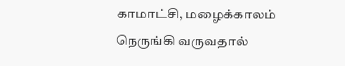காமாட்சி, மழைக்காலம் நெருங்கி வருவதால்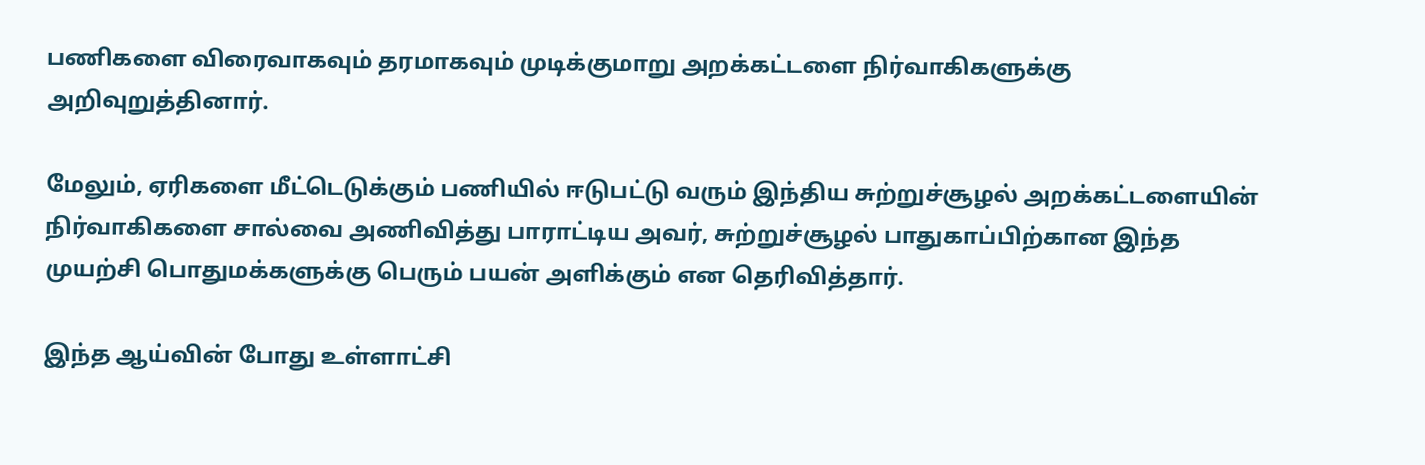பணிகளை விரைவாகவும் தரமாகவும் முடிக்குமாறு அறக்கட்டளை நிர்வாகிகளுக்கு அறிவுறுத்தினார்.

மேலும், ஏரிகளை மீட்டெடுக்கும் பணியில் ஈடுபட்டு வரும் இந்திய சுற்றுச்சூழல் அறக்கட்டளையின் நிர்வாகிகளை சால்வை அணிவித்து பாராட்டிய அவர், சுற்றுச்சூழல் பாதுகாப்பிற்கான இந்த முயற்சி பொதுமக்களுக்கு பெரும் பயன் அளிக்கும் என தெரிவித்தார்.

இந்த ஆய்வின் போது உள்ளாட்சி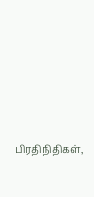பிரதிநிதிகள்,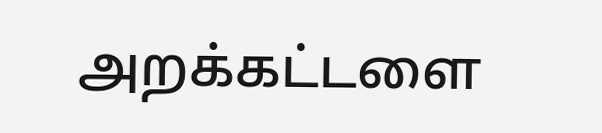அறக்கட்டளை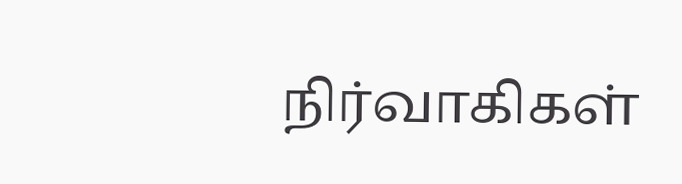நிர்வாகிகள்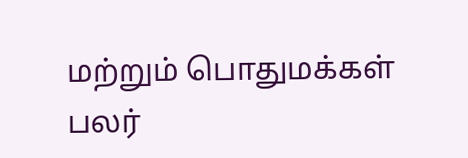மற்றும் பொதுமக்கள் பலர்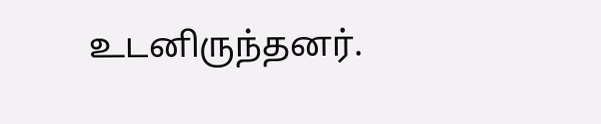உடனிருந்தனர்.